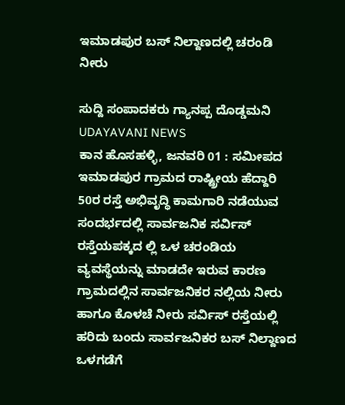ಇಮಾಡಪುರ ಬಸ್ ನಿಲ್ದಾಣದಲ್ಲಿ ಚರಂಡಿ ನೀರು

ಸುದ್ದಿ ಸಂಪಾದಕರು ಗ್ಯಾನಪ್ಪ ದೊಡ್ಡಮನಿ
UDAYAVANI NEWS
ಕಾನ ಹೊಸಹಳ್ಳಿ, ಜನವರಿ 01 : ಸಮೀಪದ ಇಮಾಡಪುರ ಗ್ರಾಮದ ರಾಷ್ಟ್ರೀಯ ಹೆದ್ದಾರಿ 50ರ ರಸ್ತೆ ಅಭಿವೃದ್ಧಿ ಕಾಮಗಾರಿ ನಡೆಯುವ ಸಂದರ್ಭದಲ್ಲಿ ಸಾರ್ವಜನಿಕ ಸರ್ವಿಸ್ ರಸ್ತೆಯಪಕ್ಕದ ಲ್ಲಿ ಒಳ ಚರಂಡಿಯ ವ್ಯವಸ್ಥೆಯನ್ನು ಮಾಡದೇ ಇರುವ ಕಾರಣ ಗ್ರಾಮದಲ್ಲಿನ ಸಾರ್ವಜನಿಕರ ನಲ್ಲಿಯ ನೀರು ಹಾಗೂ ಕೊಳಚೆ ನೀರು ಸರ್ವಿಸ್ ರಸ್ತೆಯಲ್ಲಿ ಹರಿದು ಬಂದು ಸಾರ್ವಜನಿಕರ ಬಸ್ ನಿಲ್ದಾಣದ ಒಳಗಡೆಗೆ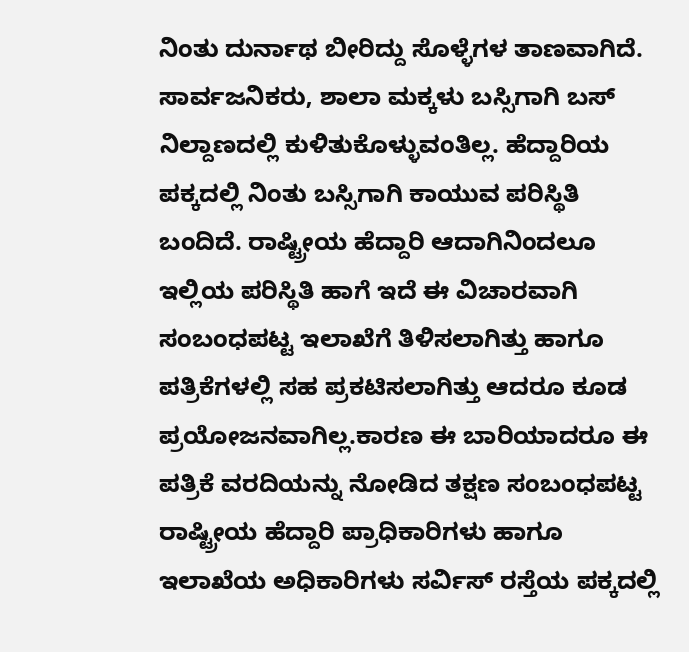ನಿಂತು ದುರ್ನಾಥ ಬೀರಿದ್ದು ಸೊಳ್ಳೆಗಳ ತಾಣವಾಗಿದೆ. ಸಾರ್ವಜನಿಕರು, ಶಾಲಾ ಮಕ್ಕಳು ಬಸ್ಸಿಗಾಗಿ ಬಸ್ ನಿಲ್ದಾಣದಲ್ಲಿ ಕುಳಿತುಕೊಳ್ಳುವಂತಿಲ್ಲ. ಹೆದ್ದಾರಿಯ ಪಕ್ಕದಲ್ಲಿ ನಿಂತು ಬಸ್ಸಿಗಾಗಿ ಕಾಯುವ ಪರಿಸ್ಥಿತಿ ಬಂದಿದೆ. ರಾಷ್ಟ್ರೀಯ ಹೆದ್ದಾರಿ ಆದಾಗಿನಿಂದಲೂ ಇಲ್ಲಿಯ ಪರಿಸ್ಥಿತಿ ಹಾಗೆ ಇದೆ ಈ ವಿಚಾರವಾಗಿ ಸಂಬಂಧಪಟ್ಟ ಇಲಾಖೆಗೆ ತಿಳಿಸಲಾಗಿತ್ತು ಹಾಗೂ ಪತ್ರಿಕೆಗಳಲ್ಲಿ ಸಹ ಪ್ರಕಟಿಸಲಾಗಿತ್ತು ಆದರೂ ಕೂಡ ಪ್ರಯೋಜನವಾಗಿಲ್ಲ.ಕಾರಣ ಈ ಬಾರಿಯಾದರೂ ಈ ಪತ್ರಿಕೆ ವರದಿಯನ್ನು ನೋಡಿದ ತಕ್ಷಣ ಸಂಬಂಧಪಟ್ಟ ರಾಷ್ಟ್ರೀಯ ಹೆದ್ದಾರಿ ಪ್ರಾಧಿಕಾರಿಗಳು ಹಾಗೂ ಇಲಾಖೆಯ ಅಧಿಕಾರಿಗಳು ಸರ್ವಿಸ್ ರಸ್ತೆಯ ಪಕ್ಕದಲ್ಲಿ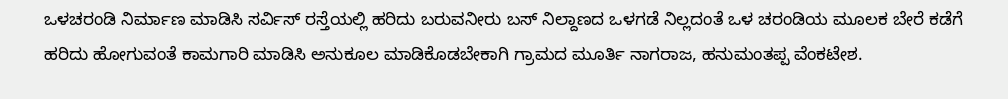ಒಳಚರಂಡಿ ನಿರ್ಮಾಣ ಮಾಡಿಸಿ ಸರ್ವಿಸ್ ರಸ್ತೆಯಲ್ಲಿ ಹರಿದು ಬರುವನೀರು ಬಸ್ ನಿಲ್ದಾಣದ ಒಳಗಡೆ ನಿಲ್ಲದಂತೆ ಒಳ ಚರಂಡಿಯ ಮೂಲಕ ಬೇರೆ ಕಡೆಗೆ ಹರಿದು ಹೋಗುವಂತೆ ಕಾಮಗಾರಿ ಮಾಡಿಸಿ ಅನುಕೂಲ ಮಾಡಿಕೊಡಬೇಕಾಗಿ ಗ್ರಾಮದ ಮೂರ್ತಿ ನಾಗರಾಜ, ಹನುಮಂತಪ್ಪ ವೆಂಕಟೇಶ.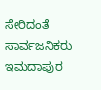ಸೇರಿದಂತೆ ಸಾರ್ವಜನಿಕರು ಇಮದಾಪುರ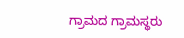ಗ್ರಾಮದ ಗ್ರಾಮಸ್ಥರು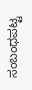ಸಂಬಂಧಪಟ್ಟ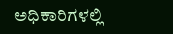ಅಧಿಕಾರಿಗಳಲ್ಲಿ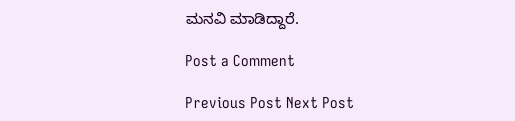ಮನವಿ ಮಾಡಿದ್ದಾರೆ.

Post a Comment

Previous Post Next Post